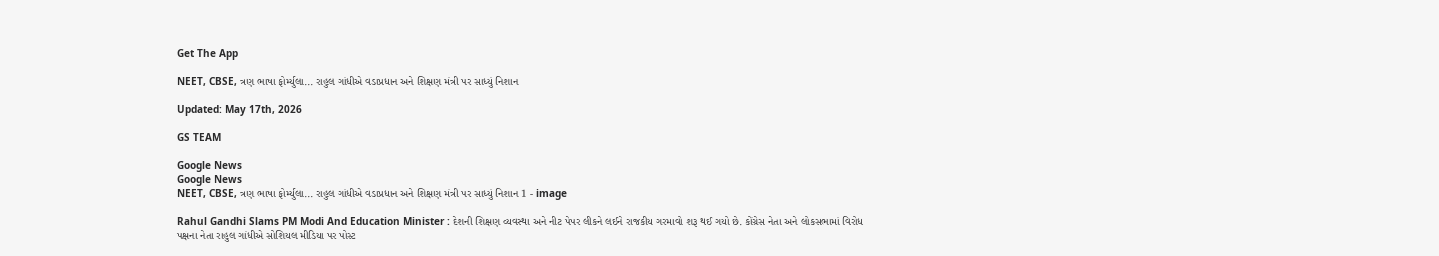Get The App

NEET, CBSE, ત્રણ ભાષા ફોર્મ્યુલા... રાહુલ ગાંધીએ વડાપ્રધાન અને શિક્ષણ મંત્રી પર સાધ્યું નિશાન

Updated: May 17th, 2026

GS TEAM

Google News
Google News
NEET, CBSE, ત્રણ ભાષા ફોર્મ્યુલા... રાહુલ ગાંધીએ વડાપ્રધાન અને શિક્ષણ મંત્રી પર સાધ્યું નિશાન 1 - image

Rahul Gandhi Slams PM Modi And Education Minister : દેશની શિક્ષણ વ્યવસ્થા અને નીટ પેપર લીકને લઈને રાજકીય ગરમાવો શરૂ થઈ ગયો છે. કોંગ્રેસ નેતા અને લોકસભામાં વિરોધ પક્ષના નેતા રાહુલ ગાંધીએ સોશિયલ મીડિયા પર પોસ્ટ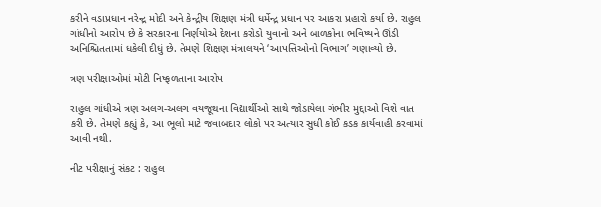કરીને વડાપ્રધાન નરેન્દ્ર મોદી અને કેન્દ્રીય શિક્ષણ મંત્રી ધર્મેન્દ્ર પ્રધાન પર આકરા પ્રહારો કર્યા છે. રાહુલ ગાંધીનો આરોપ છે કે સરકારના નિર્ણયોએ દેશના કરોડો યુવાનો અને બાળકોના ભવિષ્યને ઊંડી અનિશ્ચિતતામાં ધકેલી દીધું છે. તેમણે શિક્ષણ મંત્રાલયને ‘આપત્તિઓનો વિભાગ’ ગણાવ્યો છે.

ત્રણ પરીક્ષાઓમાં મોટી નિષ્ફળતાના આરોપ

રાહુલ ગાંધીએ ત્રણ અલગ-અલગ વયજૂથના વિદ્યાર્થીઓ સાથે જોડાયેલા ગંભીર મુદ્દાઓ વિશે વાત કરી છે. તેમણે કહ્યું કે, આ ભૂલો માટે જવાબદાર લોકો પર અત્યાર સુધી કોઈ કડક કાર્યવાહી કરવામાં આવી નથી.

નીટ પરીક્ષાનું સંકટ : રાહુલ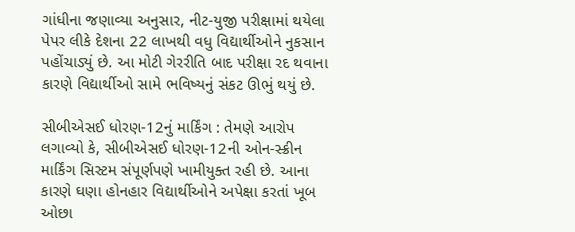ગાંધીના જણાવ્યા અનુસાર, નીટ-યુજી પરીક્ષામાં થયેલા પેપર લીકે દેશના 22 લાખથી વધુ વિદ્યાર્થીઓને નુકસાન પહોંચાડ્યું છે. આ મોટી ગેરરીતિ બાદ પરીક્ષા રદ થવાના કારણે વિદ્યાર્થીઓ સામે ભવિષ્યનું સંકટ ઊભું થયું છે.

સીબીએસઈ ધોરણ-12નું માર્કિંગ : તેમણે આરોપ લગાવ્યો કે, સીબીએસઈ ધોરણ-12ની ઓન-સ્ક્રીન માર્કિંગ સિસ્ટમ સંપૂર્ણપણે ખામીયુક્ત રહી છે. આના કારણે ઘણા હોનહાર વિદ્યાર્થીઓને અપેક્ષા કરતાં ખૂબ ઓછા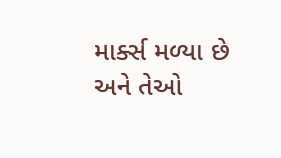માર્ક્સ મળ્યા છે અને તેઓ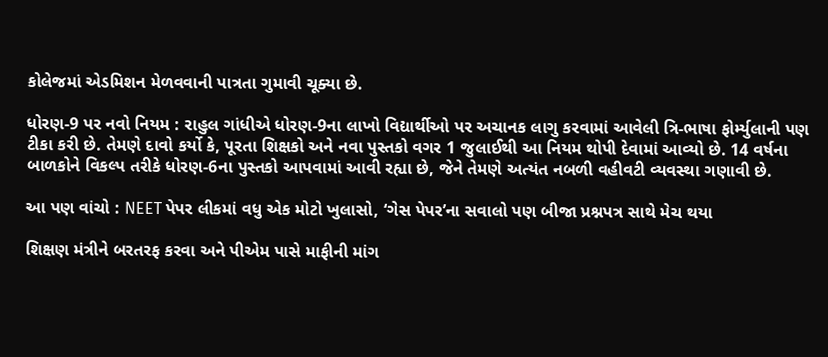કોલેજમાં એડમિશન મેળવવાની પાત્રતા ગુમાવી ચૂક્યા છે.

ધોરણ-9 પર નવો નિયમ : રાહુલ ગાંધીએ ધોરણ-9ના લાખો વિદ્યાર્થીઓ પર અચાનક લાગુ કરવામાં આવેલી ત્રિ-ભાષા ફોર્મ્યુલાની પણ ટીકા કરી છે. તેમણે દાવો કર્યો કે, પૂરતા શિક્ષકો અને નવા પુસ્તકો વગર 1 જુલાઈથી આ નિયમ થોપી દેવામાં આવ્યો છે. 14 વર્ષના બાળકોને વિકલ્પ તરીકે ધોરણ-6ના પુસ્તકો આપવામાં આવી રહ્યા છે, જેને તેમણે અત્યંત નબળી વહીવટી વ્યવસ્થા ગણાવી છે.

આ પણ વાંચો : NEET પેપર લીકમાં વધુ એક મોટો ખુલાસો, ‘ગેસ પેપર’ના સવાલો પણ બીજા પ્રશ્નપત્ર સાથે મેચ થયા

શિક્ષણ મંત્રીને બરતરફ કરવા અને પીએમ પાસે માફીની માંગ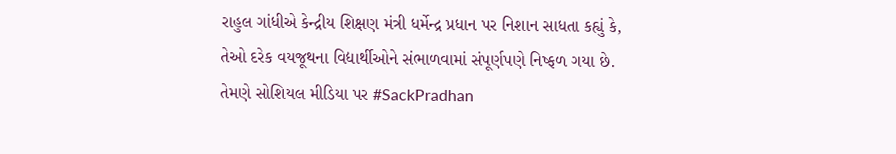રાહુલ ગાંધીએ કેન્દ્રીય શિક્ષણ મંત્રી ધર્મેન્દ્ર પ્રધાન પર નિશાન સાધતા કહ્યું કે, તેઓ દરેક વયજૂથના વિદ્યાર્થીઓને સંભાળવામાં સંપૂર્ણપણે નિષ્ફળ ગયા છે. તેમણે સોશિયલ મીડિયા પર #SackPradhan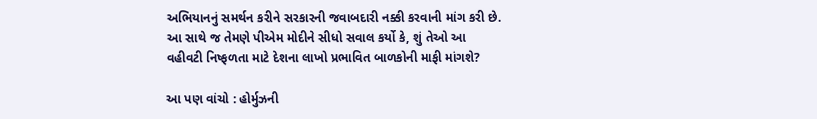અભિયાનનું સમર્થન કરીને સરકારની જવાબદારી નક્કી કરવાની માંગ કરી છે. આ સાથે જ તેમણે પીએમ મોદીને સીધો સવાલ કર્યો કે, શું તેઓ આ વહીવટી નિષ્ફળતા માટે દેશના લાખો પ્રભાવિત બાળકોની માફી માંગશે?

આ પણ વાંચો : હોર્મુઝની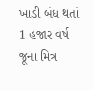ખાડી બંધ થતાં 1 હજાર વર્ષ જૂના મિત્ર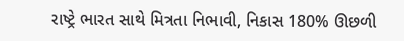રાષ્ટ્રે ભારત સાથે મિત્રતા નિભાવી, નિકાસ 180% ઊછળી